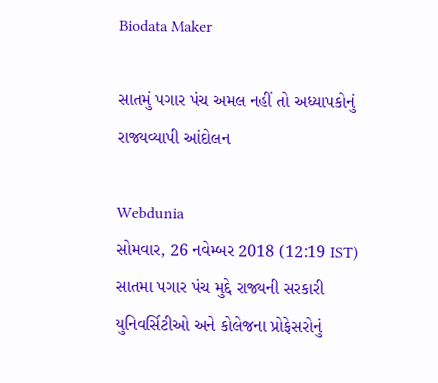Biodata Maker

સાતમું પગાર પંચ અમલ નહીં તો અધ્યાપકોનું રાજ્યવ્યાપી આંદોલન

Webdunia
સોમવાર, 26 નવેમ્બર 2018 (12:19 IST)
સાતમા પગાર પંચ મુદ્દે રાજ્યની સરકારી યુનિવર્સિટીઓ અને કોલેજના પ્રોફેસરોનું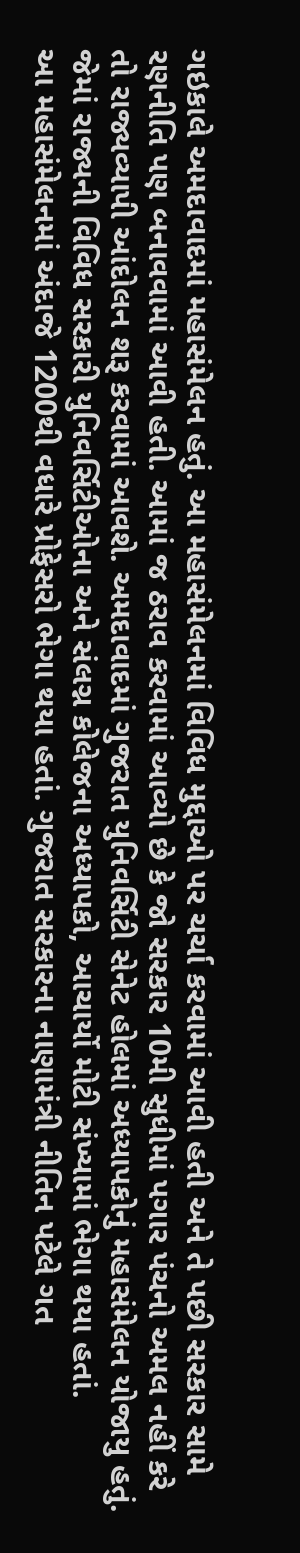ગઇકાલે અમદાવાદમાં મહાસંમેલન હતું. આ મહાસંમેલનમાં વિવિધ મુદ્દાઓ પર ચર્ચા કરવામાં આવી હતી અને તે પછી સરકાર સામે રણનીતિ પણ બનાવવામાં આવી હતી. આમાં જ ઠરાવ કરવામાં આવ્યો છે કે જો સરકાર 10મી સુધીમાં પગાર પંચનો અમલ નહીં કરે તો રાજ્યવ્યાપી આંદોલન શરૂ કરવામાં આવશે. અમદાવાદમાં ગુજરાત યુનિવર્સિટી સેનેટ હોલમાં અધ્યાપકોનું મહાસંમેલન યોજાયુ હતું. જેમાં રાજ્યની વિવિધ સરકારી યુનિવર્સિટીઓના અને સંલગ્ન કોલેજના અધ્યાપકો, આચાર્યો મોટી સંખ્યામાં ભેગા થયા હતાં.
આ મહાસંમેલનમાં અંદાજે 1200થી વધારે પ્રોફેસરો ભેગા થયા હતાં. ગુજરાત સરકારના નાણામંત્રી નીતિન પટેલે ગત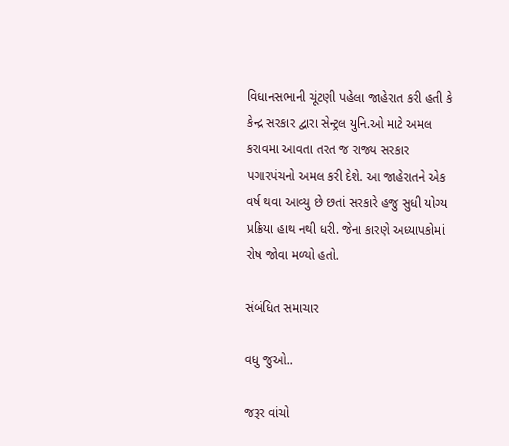વિધાનસભાની ચૂંટણી પહેલા જાહેરાત કરી હતી કે કેન્દ્ર સરકાર દ્વારા સેન્ટ્રલ યુનિ.ઓ માટે અમલ કરાવમા આવતા તરત જ રાજ્ય સરકાર પગારપંચનો અમલ કરી દેશે. આ જાહેરાતને એક વર્ષ થવા આવ્યુ છે છતાં સરકારે હજુ સુધી યોગ્ય પ્રક્રિયા હાથ નથી ધરી. જેના કારણે અધ્યાપકોમાં રોષ જોવા મળ્યો હતો.

સંબંધિત સમાચાર

વધુ જુઓ..

જરૂર વાંચો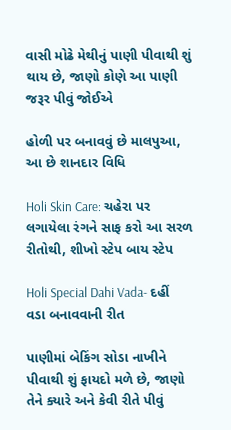વાસી મોઢે મેથીનું પાણી પીવાથી શું થાય છે, જાણો કોણે આ પાણી જરૂર પીવું જોઈએ

હોળી પર બનાવવું છે માલપુઆ, આ છે શાનદાર વિધિ

Holi Skin Care: ચહેરા પર લગાયેલા રંગને સાફ કરો આ સરળ રીતોથી, શીખો સ્ટેપ બાય સ્ટેપ

Holi Special Dahi Vada- દહીં વડા બનાવવાની રીત

પાણીમાં બેકિંગ સોડા નાખીને પીવાથી શું ફાયદો મળે છે, જાણો તેને ક્યારે અને કેવી રીતે પીવું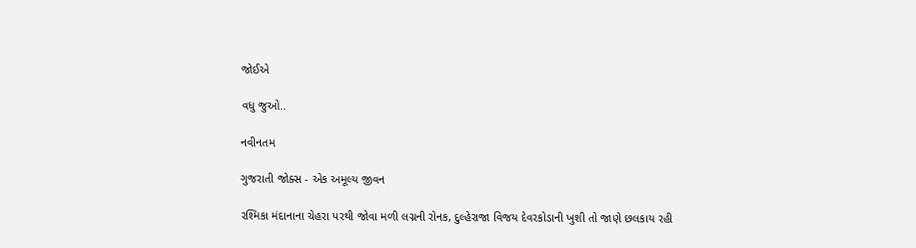જોઈએ

વધુ જુઓ..

નવીનતમ

ગુજરાતી જોક્સ - એક અમૂલ્ય જીવન

રશ્મિકા મંદાનાના ચેહરા પરથી જોવા મળી લગ્નની રોનક, દુલ્હેરાજા વિજય દેવરકોડાની ખુશી તો જાણે છલકાય રહી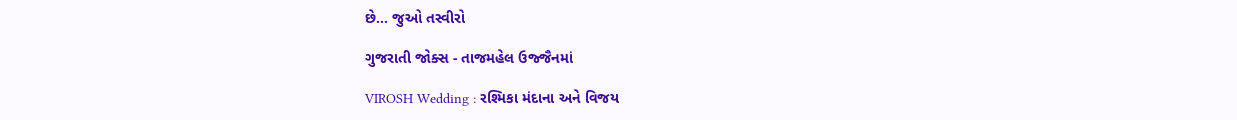છે... જુઓ તસ્વીરો

ગુજરાતી જોક્સ - તાજમહેલ ઉજ્જૈનમાં

VIROSH Wedding : રશ્મિકા મંદાના અને વિજય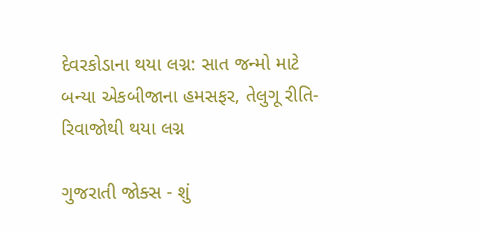દેવરકોડાના થયા લગ્ન: સાત જન્મો માટે બન્યા એકબીજાના હમસફર, તેલુગૂ રીતિ-રિવાજોથી થયા લગ્ન

ગુજરાતી જોક્સ - શું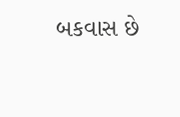બકવાસ છે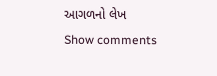આગળનો લેખ
Show comments